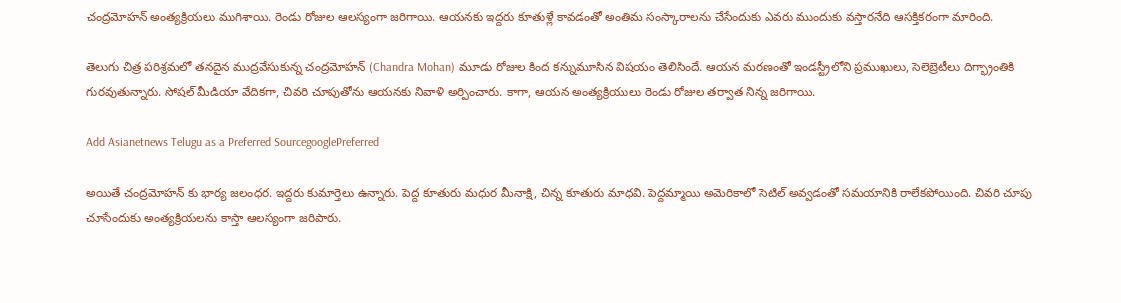చంద్రమోహన్ అంత్యక్రియలు ముగిశాయి. రెండు రోజుల ఆలస్యంగా జరిగాయి. ఆయనకు ఇద్దరు కూతుళ్లే కావడంతో అంతిమ సంస్కారాలను చేసేందుకు ఎవరు ముందుకు వస్తారనేది ఆసక్తికరంగా మారింది.

తెలుగు చిత్ర పరిశ్రమలో తనదైన ముద్రవేసుకున్న చంద్రమోహన్ (Chandra Mohan) మూడు రోజుల కింద కన్నుమూసిన విషయం తెలిసిందే. ఆయన మరణంతో ఇండస్ట్రీలోని ప్రముఖులు, సెలెబ్రెటీలు దిగ్భ్రాంతికి గురవుతున్నారు. సోషల్ మీడియా వేదికగా, చివరి చూపుతోను ఆయనకు నివాళి అర్పించారు. కాగా, ఆయన అంత్యక్రియులు రెండు రోజుల తర్వాత నిన్న జరిగాయి.

Add Asianetnews Telugu as a Preferred SourcegooglePreferred

అయితే చంద్రమోహన్ కు భార్య జలంధర. ఇద్దరు కుమార్తెలు ఉన్నారు. పెద్ద కూతురు మధుర మీనాక్షి, చిన్న కూతురు మాధవి. పెద్దమ్మాయి అమెరికాలో సెటిల్ అవ్వడంతో సమయానికి రాలేకపోయింది. చివరి చూపు చూసేందుకు అంత్యక్రియలను కాస్తా ఆలస్యంగా జరిపారు.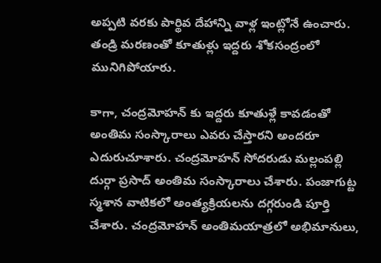అప్పటి వరకు పార్థివ దేహాన్ని వాళ్ల ఇంట్లోనే ఉంచారు. తండ్రి మరణంతో కూతుళ్లు ఇద్దరు శోకసంద్రంలో మునిగిపోయారు.

కాగా, చంద్రమోహన్ కు ఇద్దరు కూతుళ్లే కావడంతో అంతిమ సంస్కారాలు ఎవరు చేస్తారని అందరూ ఎదురుచూశారు. చంద్రమోహన్ సోదరుడు మల్లంపల్లి దుర్గా ప్రసాద్ అంతిమ సంస్కారాలు చేశారు. పంజాగుట్ట స్మశాన వాటికలో అంత్యక్రియలను దగ్గరుండి పూర్తి చేశారు. చంద్రమోహన్ అంతిమయాత్రలో అభిమానులు,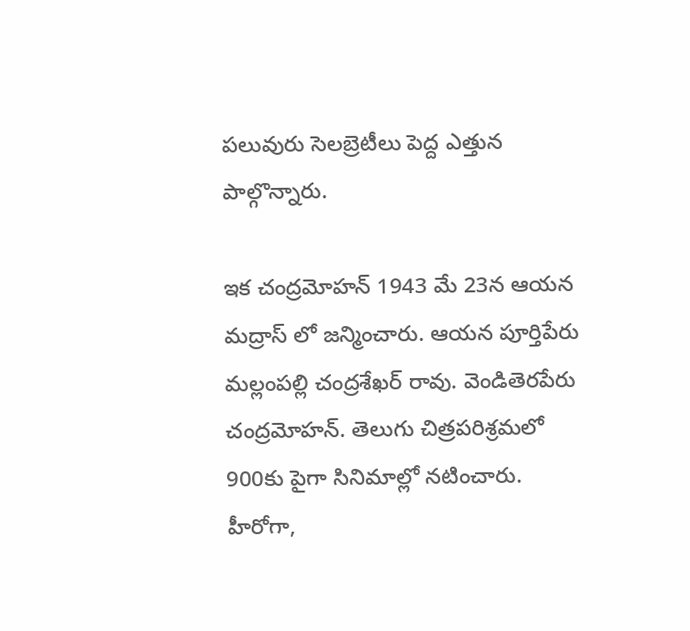పలువురు సెలబ్రెటీలు పెద్ద ఎత్తున పాల్గొన్నారు.

ఇక చంద్రమోహన్ 1943 మే 23న ఆయన మద్రాస్ లో జన్మించారు. ఆయన పూర్తిపేరు మల్లంపల్లి చంద్రశేఖర్ రావు. వెండితెరపేరు చంద్రమోహన్. తెలుగు చిత్రపరిశ్రమలో 900కు పైగా సినిమాల్లో నటించారు. హీరోగా,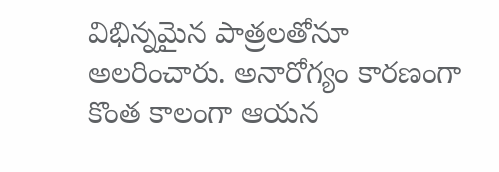విభిన్నమైన పాత్రలతోనూ అలరించారు. అనారోగ్యం కారణంగా కొంత కాలంగా ఆయన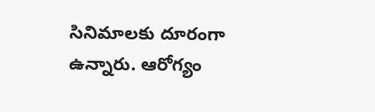సినిమాలకు దూరంగా ఉన్నారు. ఆరోగ్యం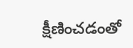క్షీణించడంతో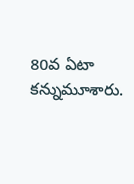80వ ఏటా కన్నుమూశారు.